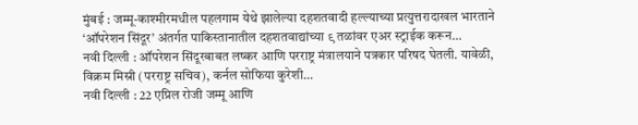मुंबई : जम्मू-काश्मीरमधील पहलगाम येथे झालेल्या दहशतवादी हल्ल्याच्या प्रत्युत्तरादाखल भारताने ‘ऑपरेशन सिंदूर’ अंतर्गत पाकिस्तानातील दहशतवाद्यांच्या ९ तळांवर एअर स्ट्राईक करून…
नवी दिल्ली : ऑपरेशन सिंदूरबाबत लष्कर आणि परराष्ट्र मंत्रालयाने पत्रकार परिषद घेतली. यावेळी, विक्रम मिस्री (परराष्ट्र सचिव), कर्नल सोफिया कुरेशी…
नवी दिल्ली : 22 एप्रिल रोजी जम्मू आणि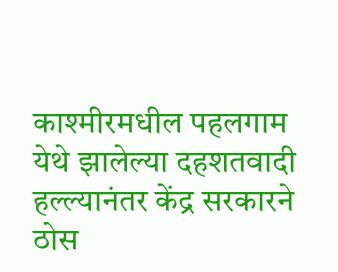काश्मीरमधील पहलगाम येथे झालेल्या दहशतवादी हल्ल्यानंतर केंद्र सरकारने ठोस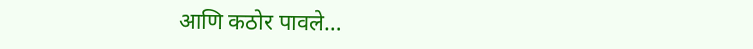आणि कठोर पावले…